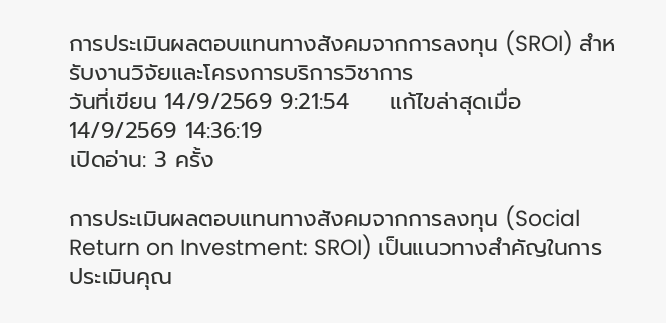การประเมินผลตอบแทนทางสังคมจากการลงทุน (SROI) สำหรับงานวิจัยและโครงการบริการวิชาการ
วันที่เขียน 14/9/2569 9:21:54     แก้ไขล่าสุดเมื่อ 14/9/2569 14:36:19
เปิดอ่าน: 3 ครั้ง

การประเมินผลตอบแทนทางสังคมจากการลงทุน (Social Return on Investment: SROI) เป็นแนวทางสำคัญในการประเมินคุณ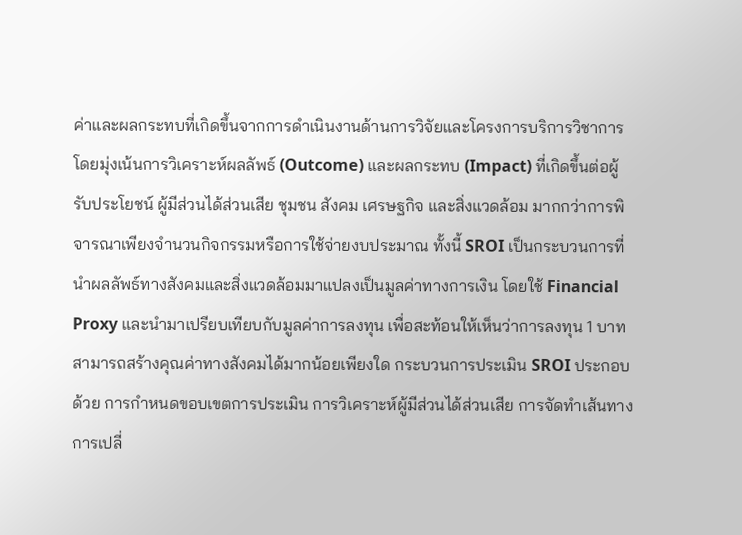ค่าและผลกระทบที่เกิดขึ้นจากการดำเนินงานด้านการวิจัยและโครงการบริการวิชาการ โดยมุ่งเน้นการวิเคราะห์ผลลัพธ์ (Outcome) และผลกระทบ (Impact) ที่เกิดขึ้นต่อผู้รับประโยชน์ ผู้มีส่วนได้ส่วนเสีย ชุมชน สังคม เศรษฐกิจ และสิ่งแวดล้อม มากกว่าการพิจารณาเพียงจำนวนกิจกรรมหรือการใช้จ่ายงบประมาณ ทั้งนี้ SROI เป็นกระบวนการที่นำผลลัพธ์ทางสังคมและสิ่งแวดล้อมมาแปลงเป็นมูลค่าทางการเงิน โดยใช้ Financial Proxy และนำมาเปรียบเทียบกับมูลค่าการลงทุน เพื่อสะท้อนให้เห็นว่าการลงทุน 1 บาท สามารถสร้างคุณค่าทางสังคมได้มากน้อยเพียงใด กระบวนการประเมิน SROI ประกอบด้วย การกำหนดขอบเขตการประเมิน การวิเคราะห์ผู้มีส่วนได้ส่วนเสีย การจัดทำเส้นทางการเปลี่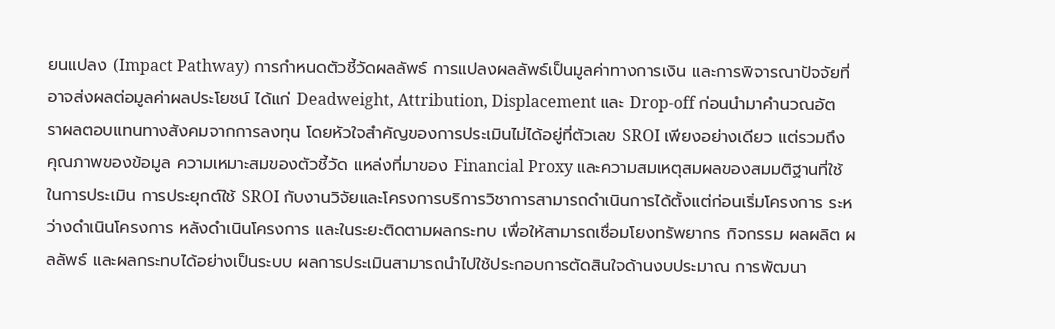ยนแปลง (Impact Pathway) การกำหนดตัวชี้วัดผลลัพธ์ การแปลงผลลัพธ์เป็นมูลค่าทางการเงิน และการพิจารณาปัจจัยที่อาจส่งผลต่อมูลค่าผลประโยชน์ ได้แก่ Deadweight, Attribution, Displacement และ Drop-off ก่อนนำมาคำนวณอัตราผลตอบแทนทางสังคมจากการลงทุน โดยหัวใจสำคัญของการประเมินไม่ได้อยู่ที่ตัวเลข SROI เพียงอย่างเดียว แต่รวมถึงคุณภาพของข้อมูล ความเหมาะสมของตัวชี้วัด แหล่งที่มาของ Financial Proxy และความสมเหตุสมผลของสมมติฐานที่ใช้ในการประเมิน การประยุกต์ใช้ SROI กับงานวิจัยและโครงการบริการวิชาการสามารถดำเนินการได้ตั้งแต่ก่อนเริ่มโครงการ ระหว่างดำเนินโครงการ หลังดำเนินโครงการ และในระยะติดตามผลกระทบ เพื่อให้สามารถเชื่อมโยงทรัพยากร กิจกรรม ผลผลิต ผลลัพธ์ และผลกระทบได้อย่างเป็นระบบ ผลการประเมินสามารถนำไปใช้ประกอบการตัดสินใจด้านงบประมาณ การพัฒนา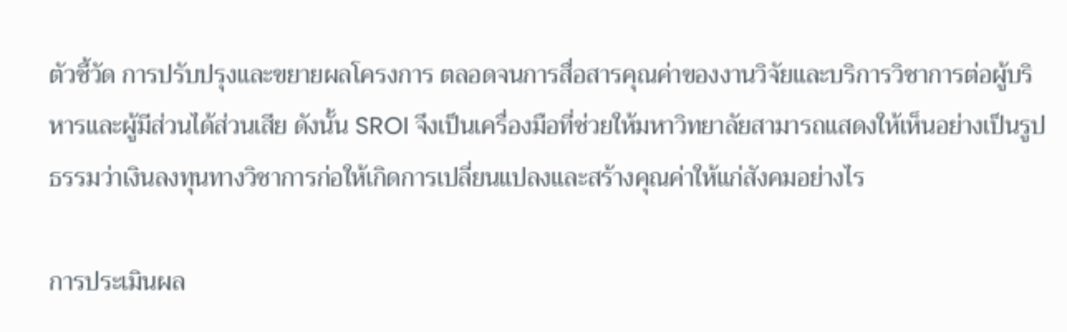ตัวชี้วัด การปรับปรุงและขยายผลโครงการ ตลอดจนการสื่อสารคุณค่าของงานวิจัยและบริการวิชาการต่อผู้บริหารและผู้มีส่วนได้ส่วนเสีย ดังนั้น SROI จึงเป็นเครื่องมือที่ช่วยให้มหาวิทยาลัยสามารถแสดงให้เห็นอย่างเป็นรูปธรรมว่าเงินลงทุนทางวิชาการก่อให้เกิดการเปลี่ยนแปลงและสร้างคุณค่าให้แก่สังคมอย่างไร

การประเมินผล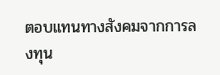ตอบแทนทางสังคมจากการลงทุน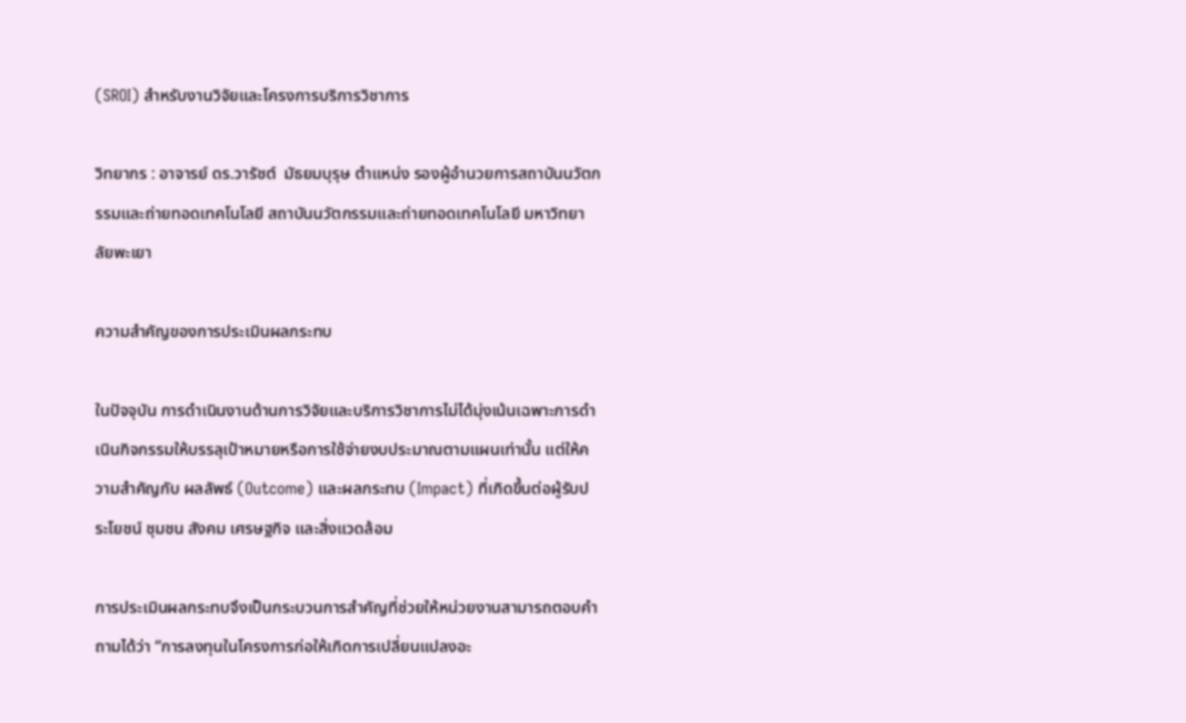(SROI) สำหรับงานวิจัยและโครงการบริการวิชาการ

วิทยากร : อาจารย์ ดร.วารัชต์  มัธยมบุรุษ ตำแหน่ง รองผู้อำนวยการสถาบันนวัตกรรมและถ่ายทอดเทคโนโลยี สถาบันนวัตกรรมและถ่ายทอดเทคโนโลยี มหาวิทยาลัยพะเยา

ความสำคัญของการประเมินผลกระทบ

ในปัจจุบัน การดำเนินงานด้านการวิจัยและบริการวิชาการไม่ได้มุ่งเน้นเฉพาะการดำเนินกิจกรรมให้บรรลุเป้าหมายหรือการใช้จ่ายงบประมาณตามแผนเท่านั้น แต่ให้ความสำคัญกับ ผลลัพธ์ (Outcome) และผลกระทบ (Impact) ที่เกิดขึ้นต่อผู้รับประโยชน์ ชุมชน สังคม เศรษฐกิจ และสิ่งแวดล้อม

การประเมินผลกระทบจึงเป็นกระบวนการสำคัญที่ช่วยให้หน่วยงานสามารถตอบคำถามได้ว่า “การลงทุนในโครงการก่อให้เกิดการเปลี่ยนแปลงอะ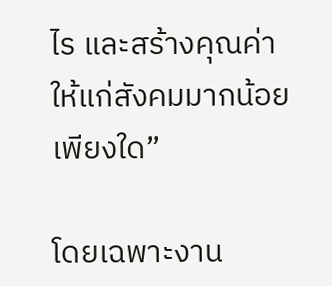ไร และสร้างคุณค่าให้แก่สังคมมากน้อยเพียงใด”

โดยเฉพาะงาน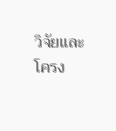วิจัยและโครง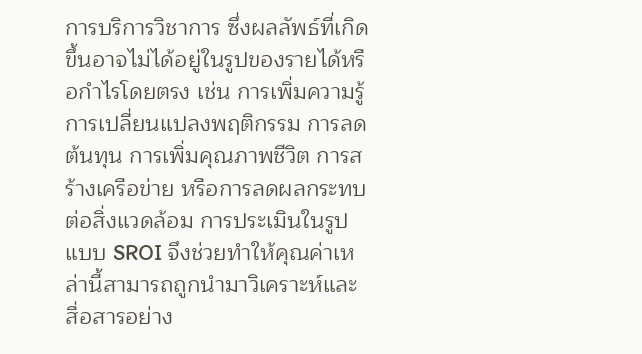การบริการวิชาการ ซึ่งผลลัพธ์ที่เกิดขึ้นอาจไม่ได้อยู่ในรูปของรายได้หรือกำไรโดยตรง เช่น การเพิ่มความรู้ การเปลี่ยนแปลงพฤติกรรม การลดต้นทุน การเพิ่มคุณภาพชีวิต การสร้างเครือข่าย หรือการลดผลกระทบต่อสิ่งแวดล้อม การประเมินในรูปแบบ SROI จึงช่วยทำให้คุณค่าเหล่านี้สามารถถูกนำมาวิเคราะห์และสื่อสารอย่าง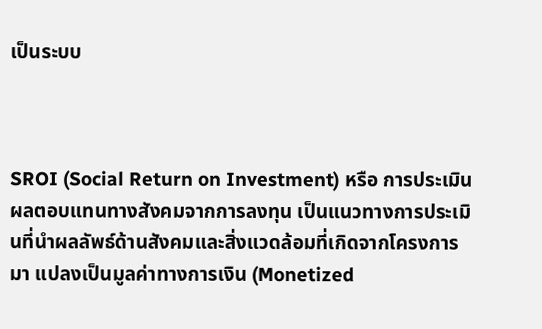เป็นระบบ



SROI (Social Return on Investment) หรือ การประเมินผลตอบแทนทางสังคมจากการลงทุน เป็นแนวทางการประเมินที่นำผลลัพธ์ด้านสังคมและสิ่งแวดล้อมที่เกิดจากโครงการมา แปลงเป็นมูลค่าทางการเงิน (Monetized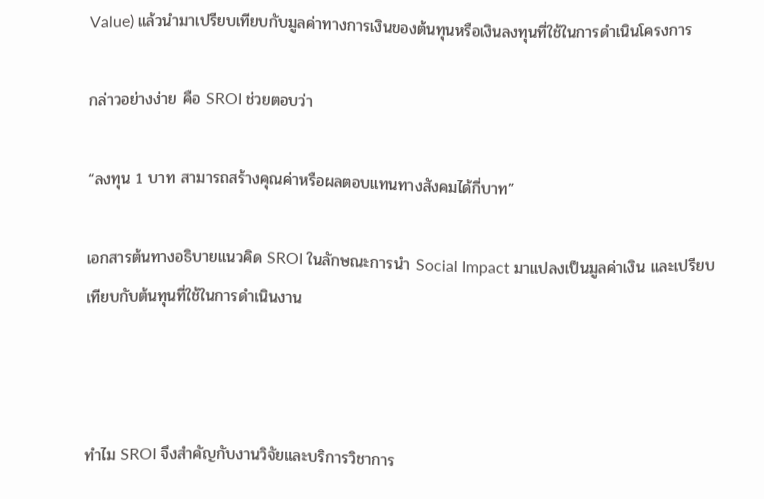Value) แล้วนำมาเปรียบเทียบกับมูลค่าทางการเงินของต้นทุนหรือเงินลงทุนที่ใช้ในการดำเนินโครงการ

กล่าวอย่างง่าย คือ SROI ช่วยตอบว่า

“ลงทุน 1 บาท สามารถสร้างคุณค่าหรือผลตอบแทนทางสังคมได้กี่บาท”

เอกสารต้นทางอธิบายแนวคิด SROI ในลักษณะการนำ Social Impact มาแปลงเป็นมูลค่าเงิน และเปรียบเทียบกับต้นทุนที่ใช้ในการดำเนินงาน



ทำไม SROI จึงสำคัญกับงานวิจัยและบริการวิชาการ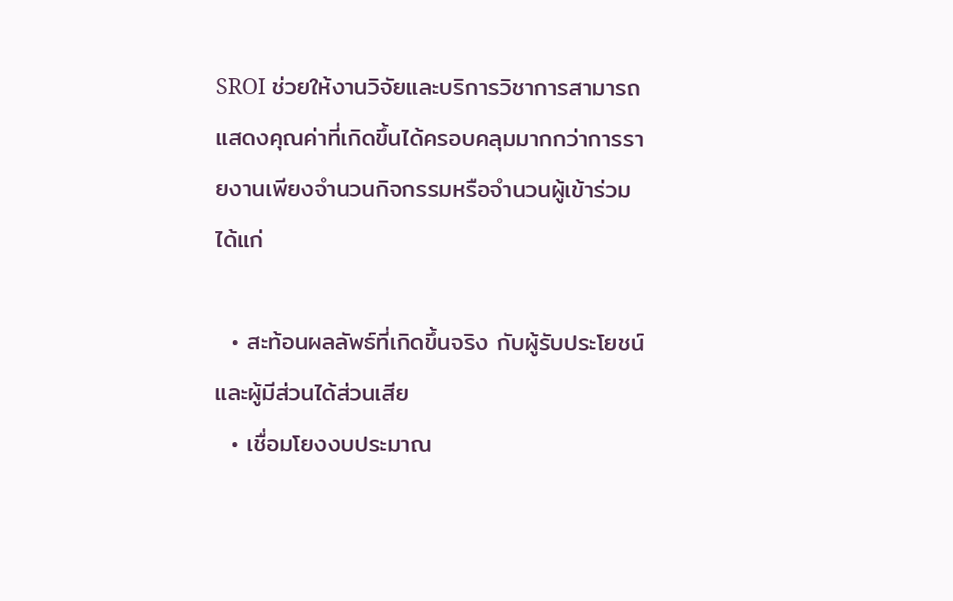SROI ช่วยให้งานวิจัยและบริการวิชาการสามารถแสดงคุณค่าที่เกิดขึ้นได้ครอบคลุมมากกว่าการรายงานเพียงจำนวนกิจกรรมหรือจำนวนผู้เข้าร่วม ได้แก่

  • สะท้อนผลลัพธ์ที่เกิดขึ้นจริง กับผู้รับประโยชน์และผู้มีส่วนได้ส่วนเสีย
  • เชื่อมโยงงบประมาณ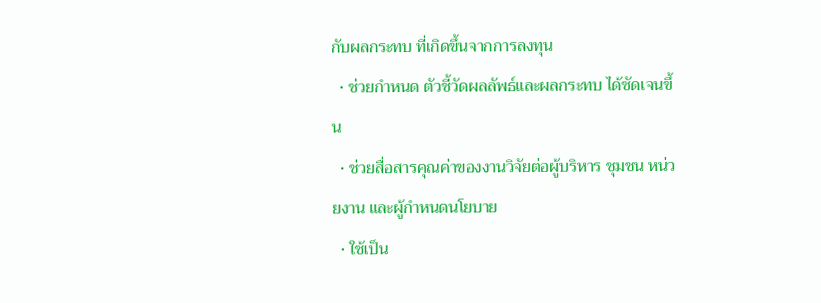กับผลกระทบ ที่เกิดขึ้นจากการลงทุน
  • ช่วยกำหนด ตัวชี้วัดผลลัพธ์และผลกระทบ ได้ชัดเจนขึ้น
  • ช่วยสื่อสารคุณค่าของงานวิจัยต่อผู้บริหาร ชุมชน หน่วยงาน และผู้กำหนดนโยบาย
  • ใช้เป็น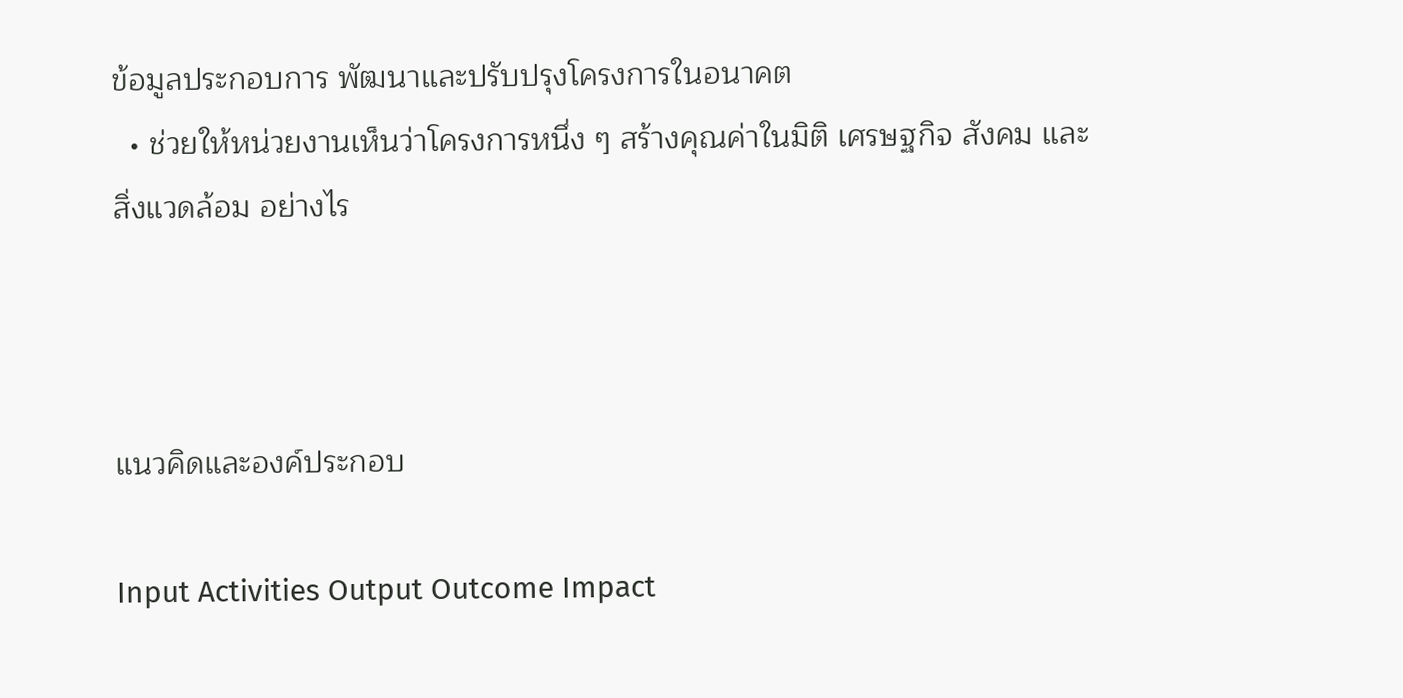ข้อมูลประกอบการ พัฒนาและปรับปรุงโครงการในอนาคต
  • ช่วยให้หน่วยงานเห็นว่าโครงการหนึ่ง ๆ สร้างคุณค่าในมิติ เศรษฐกิจ สังคม และสิ่งแวดล้อม อย่างไร



แนวคิดและองค์ประกอบ

Input Activities Output Outcome Impact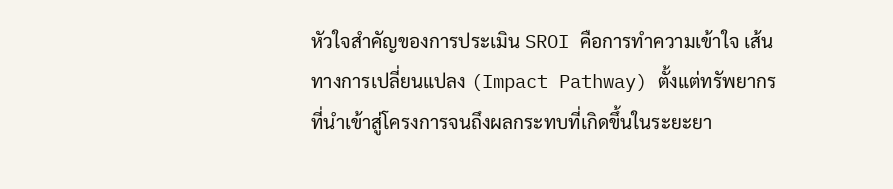หัวใจสำคัญของการประเมิน SROI คือการทำความเข้าใจ เส้นทางการเปลี่ยนแปลง (Impact Pathway) ตั้งแต่ทรัพยากรที่นำเข้าสู่โครงการจนถึงผลกระทบที่เกิดขึ้นในระยะยา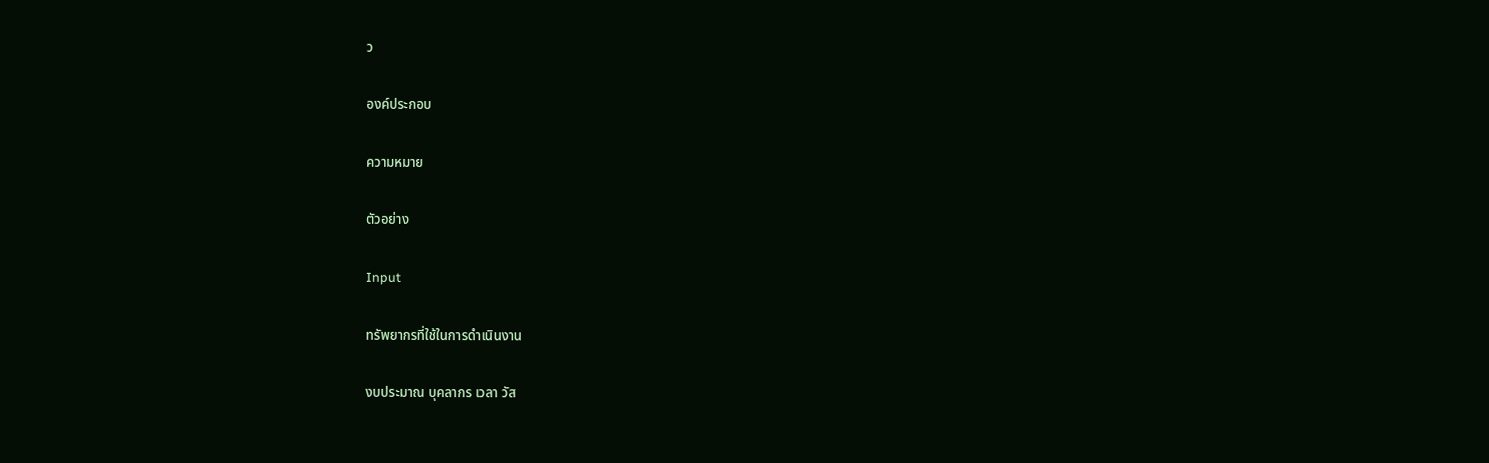ว

องค์ประกอบ

ความหมาย

ตัวอย่าง

Input

ทรัพยากรที่ใช้ในการดำเนินงาน

งบประมาณ บุคลากร เวลา วัส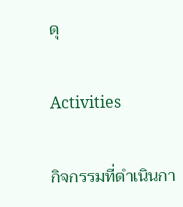ดุ

Activities

กิจกรรมที่ดำเนินกา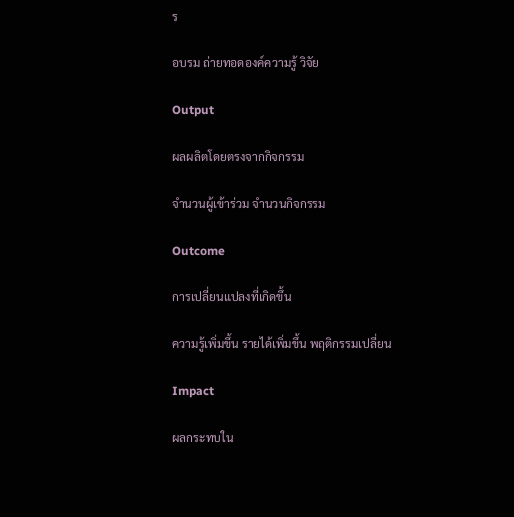ร

อบรม ถ่ายทอดองค์ความรู้ วิจัย

Output

ผลผลิตโดยตรงจากกิจกรรม

จำนวนผู้เข้าร่วม จำนวนกิจกรรม

Outcome

การเปลี่ยนแปลงที่เกิดขึ้น

ความรู้เพิ่มขึ้น รายได้เพิ่มขึ้น พฤติกรรมเปลี่ยน

Impact

ผลกระทบใน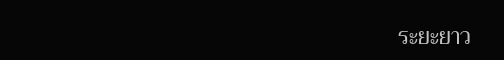ระยะยาว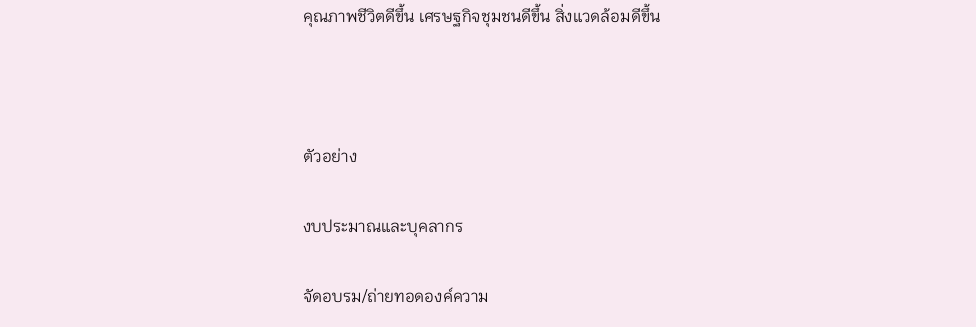คุณภาพชีวิตดีขึ้น เศรษฐกิจชุมชนดีขึ้น สิ่งแวดล้อมดีขึ้น



ตัวอย่าง

งบประมาณและบุคลากร

จัดอบรม/ถ่ายทอดองค์ความ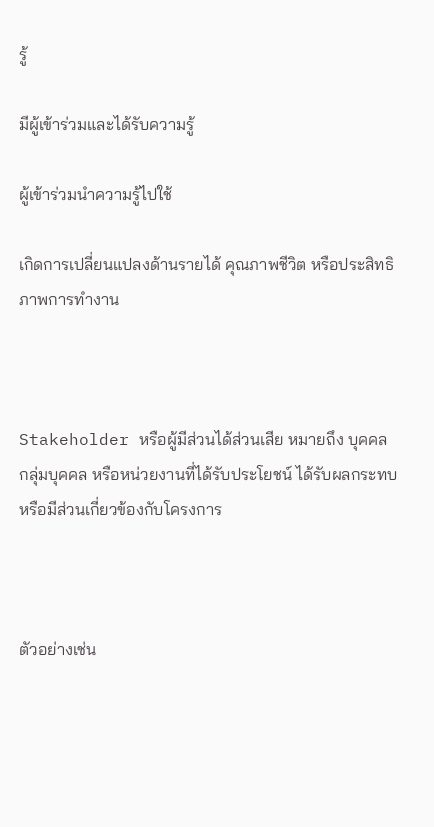รู้

มีผู้เข้าร่วมและได้รับความรู้

ผู้เข้าร่วมนำความรู้ไปใช้

เกิดการเปลี่ยนแปลงด้านรายได้ คุณภาพชีวิต หรือประสิทธิภาพการทำงาน



Stakeholder หรือผู้มีส่วนได้ส่วนเสีย หมายถึง บุคคล กลุ่มบุคคล หรือหน่วยงานที่ได้รับประโยชน์ ได้รับผลกระทบ หรือมีส่วนเกี่ยวข้องกับโครงการ



ตัวอย่างเช่น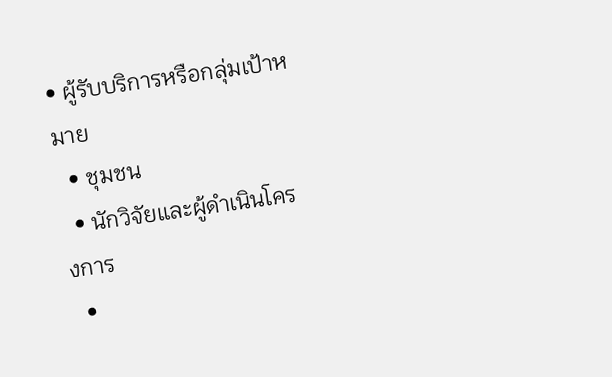• ผู้รับบริการหรือกลุ่มเป้าหมาย
  • ชุมชน
  • นักวิจัยและผู้ดำเนินโครงการ
  •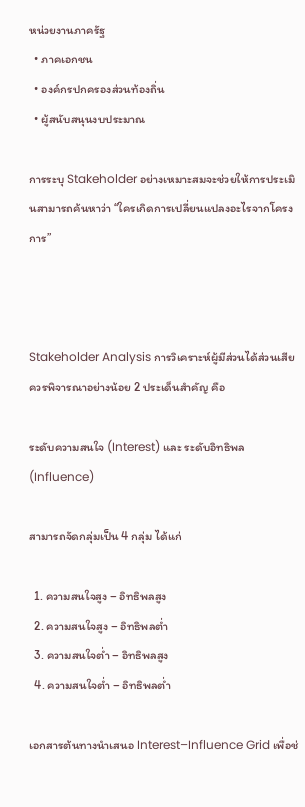หน่วยงานภาครัฐ
  • ภาคเอกชน
  • องค์กรปกครองส่วนท้องถิ่น
  • ผู้สนับสนุนงบประมาณ

การระบุ Stakeholder อย่างเหมาะสมจะช่วยให้การประเมินสามารถค้นหาว่า “ใครเกิดการเปลี่ยนแปลงอะไรจากโครงการ”



Stakeholder Analysis การวิเคราะห์ผู้มีส่วนได้ส่วนเสียควรพิจารณาอย่างน้อย 2 ประเด็นสำคัญ คือ

ระดับความสนใจ (Interest) และ ระดับอิทธิพล (Influence)

สามารถจัดกลุ่มเป็น 4 กลุ่ม ได้แก่

  1. ความสนใจสูง – อิทธิพลสูง
  2. ความสนใจสูง – อิทธิพลต่ำ
  3. ความสนใจต่ำ – อิทธิพลสูง
  4. ความสนใจต่ำ – อิทธิพลต่ำ

เอกสารต้นทางนำเสนอ Interest–Influence Grid เพื่อช่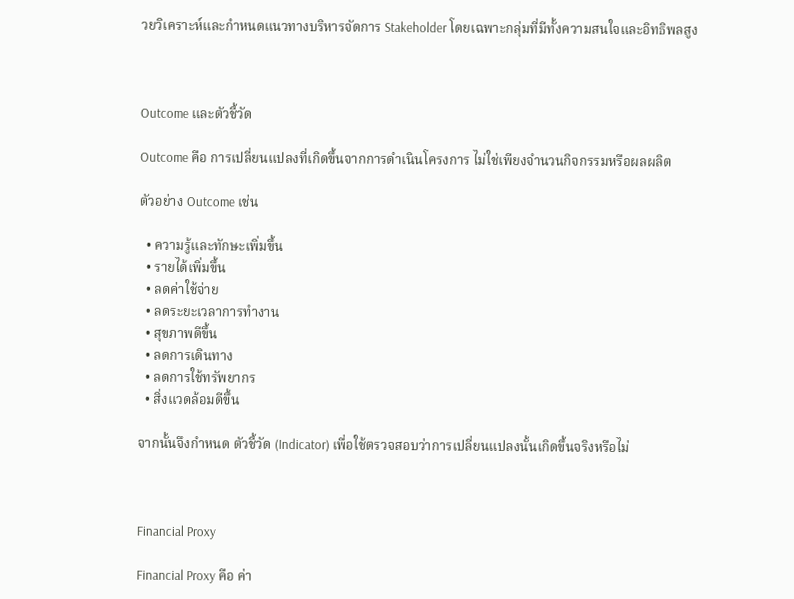วยวิเคราะห์และกำหนดแนวทางบริหารจัดการ Stakeholder โดยเฉพาะกลุ่มที่มีทั้งความสนใจและอิทธิพลสูง



Outcome และตัวชี้วัด

Outcome คือ การเปลี่ยนแปลงที่เกิดขึ้นจากการดำเนินโครงการ ไม่ใช่เพียงจำนวนกิจกรรมหรือผลผลิต

ตัวอย่าง Outcome เช่น

  • ความรู้และทักษะเพิ่มขึ้น
  • รายได้เพิ่มขึ้น
  • ลดค่าใช้จ่าย
  • ลดระยะเวลาการทำงาน
  • สุขภาพดีขึ้น
  • ลดการเดินทาง
  • ลดการใช้ทรัพยากร
  • สิ่งแวดล้อมดีขึ้น

จากนั้นจึงกำหนด ตัวชี้วัด (Indicator) เพื่อใช้ตรวจสอบว่าการเปลี่ยนแปลงนั้นเกิดขึ้นจริงหรือไม่



Financial Proxy

Financial Proxy คือ ค่า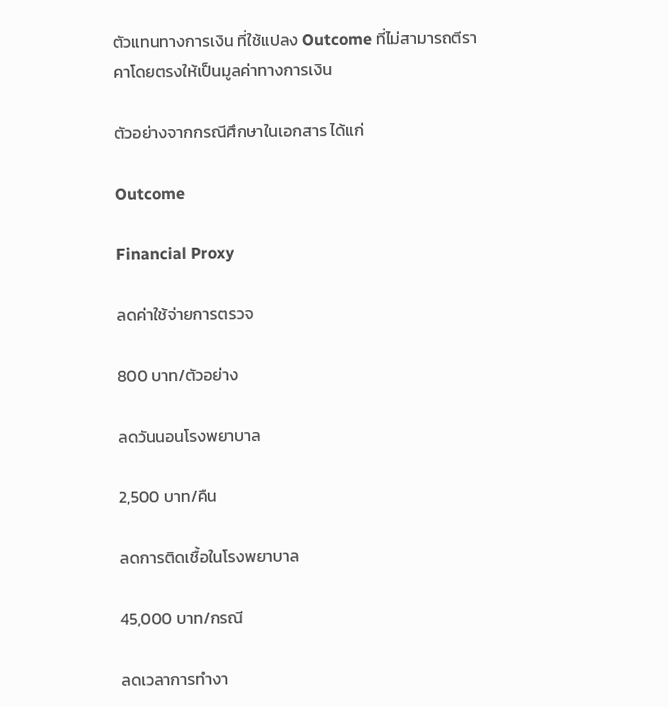ตัวแทนทางการเงิน ที่ใช้แปลง Outcome ที่ไม่สามารถตีราคาโดยตรงให้เป็นมูลค่าทางการเงิน

ตัวอย่างจากกรณีศึกษาในเอกสาร ได้แก่

Outcome

Financial Proxy

ลดค่าใช้จ่ายการตรวจ

800 บาท/ตัวอย่าง

ลดวันนอนโรงพยาบาล

2,500 บาท/คืน

ลดการติดเชื้อในโรงพยาบาล

45,000 บาท/กรณี

ลดเวลาการทำงา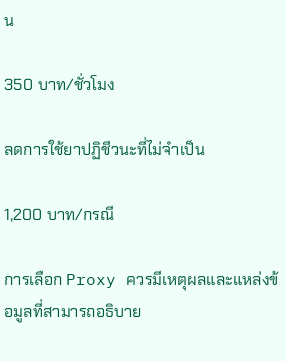น

350 บาท/ชั่วโมง

ลดการใช้ยาปฏิชีวนะที่ไม่จำเป็น

1,200 บาท/กรณี

การเลือก Proxy ควรมีเหตุผลและแหล่งข้อมูลที่สามารถอธิบาย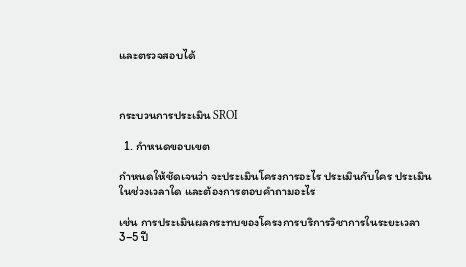และตรวจสอบได้



กระบวนการประเมิน SROI

  1. กำหนดขอบเขต

กำหนดให้ชัดเจนว่า จะประเมินโครงการอะไร ประเมินกับใคร ประเมินในช่วงเวลาใด และต้องการตอบคำถามอะไร

เช่น การประเมินผลกระทบของโครงการบริการวิชาการในระยะเวลา 3–5 ปี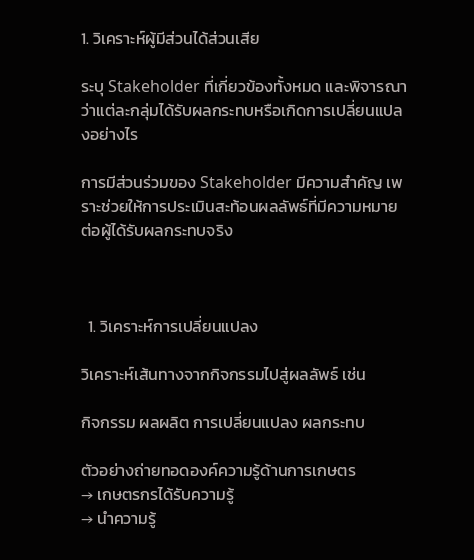1. วิเคราะห์ผู้มีส่วนได้ส่วนเสีย

ระบุ Stakeholder ที่เกี่ยวข้องทั้งหมด และพิจารณาว่าแต่ละกลุ่มได้รับผลกระทบหรือเกิดการเปลี่ยนแปลงอย่างไร

การมีส่วนร่วมของ Stakeholder มีความสำคัญ เพราะช่วยให้การประเมินสะท้อนผลลัพธ์ที่มีความหมายต่อผู้ได้รับผลกระทบจริง



  1. วิเคราะห์การเปลี่ยนแปลง

วิเคราะห์เส้นทางจากกิจกรรมไปสู่ผลลัพธ์ เช่น

กิจกรรม ผลผลิต การเปลี่ยนแปลง ผลกระทบ

ตัวอย่างถ่ายทอดองค์ความรู้ด้านการเกษตร
→ เกษตรกรได้รับความรู้
→ นำความรู้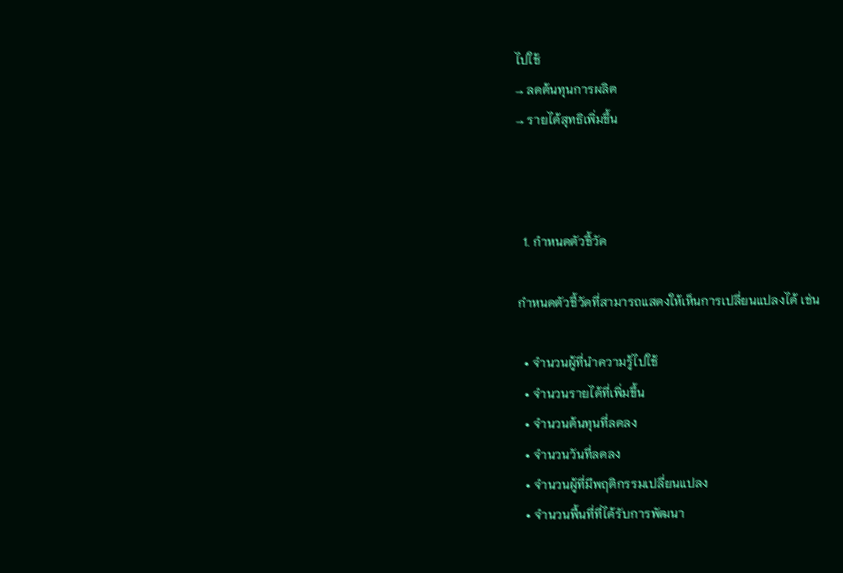ไปใช้
→ ลดต้นทุนการผลิต
→ รายได้สุทธิเพิ่มขึ้น



  1. กำหนดตัวชี้วัด

กำหนดตัวชี้วัดที่สามารถแสดงให้เห็นการเปลี่ยนแปลงได้ เช่น

  • จำนวนผู้ที่นำความรู้ไปใช้
  • จำนวนรายได้ที่เพิ่มขึ้น
  • จำนวนต้นทุนที่ลดลง
  • จำนวนวันที่ลดลง
  • จำนวนผู้ที่มีพฤติกรรมเปลี่ยนแปลง
  • จำนวนพื้นที่ที่ได้รับการพัฒนา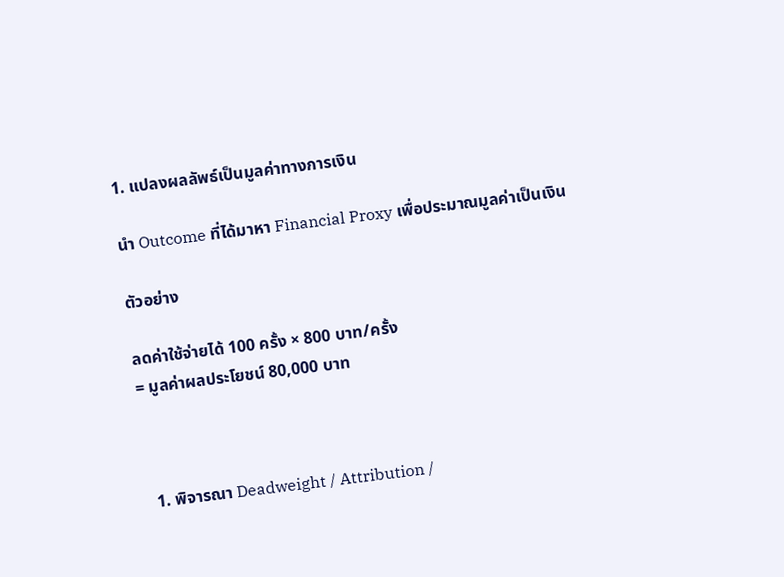1. แปลงผลลัพธ์เป็นมูลค่าทางการเงิน

นำ Outcome ที่ได้มาหา Financial Proxy เพื่อประมาณมูลค่าเป็นเงิน

ตัวอย่าง

ลดค่าใช้จ่ายได้ 100 ครั้ง × 800 บาท/ครั้ง
= มูลค่าผลประโยชน์ 80,000 บาท



  1. พิจารณา Deadweight / Attribution /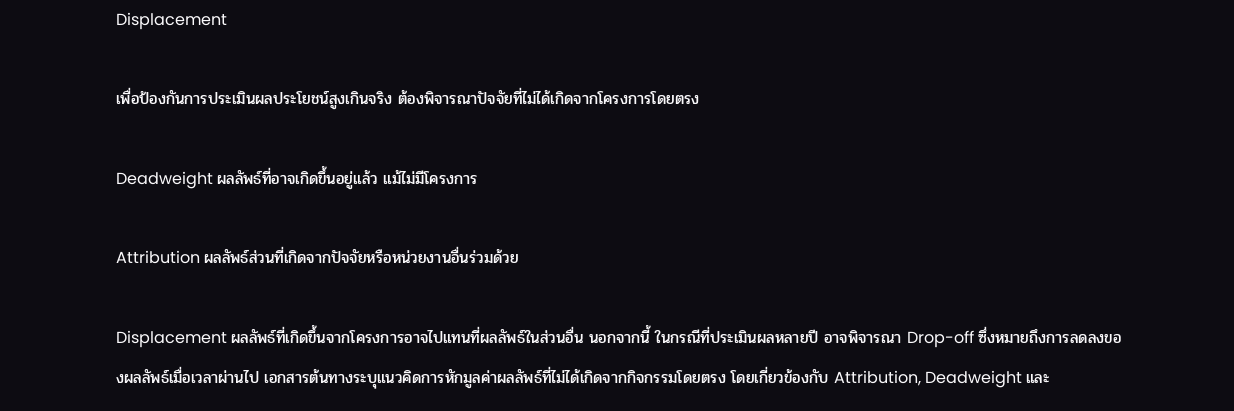Displacement

เพื่อป้องกันการประเมินผลประโยชน์สูงเกินจริง ต้องพิจารณาปัจจัยที่ไม่ได้เกิดจากโครงการโดยตรง

Deadweight ผลลัพธ์ที่อาจเกิดขึ้นอยู่แล้ว แม้ไม่มีโครงการ

Attribution ผลลัพธ์ส่วนที่เกิดจากปัจจัยหรือหน่วยงานอื่นร่วมด้วย

Displacement ผลลัพธ์ที่เกิดขึ้นจากโครงการอาจไปแทนที่ผลลัพธ์ในส่วนอื่น นอกจากนี้ ในกรณีที่ประเมินผลหลายปี อาจพิจารณา Drop-off ซึ่งหมายถึงการลดลงของผลลัพธ์เมื่อเวลาผ่านไป เอกสารต้นทางระบุแนวคิดการหักมูลค่าผลลัพธ์ที่ไม่ได้เกิดจากกิจกรรมโดยตรง โดยเกี่ยวข้องกับ Attribution, Deadweight และ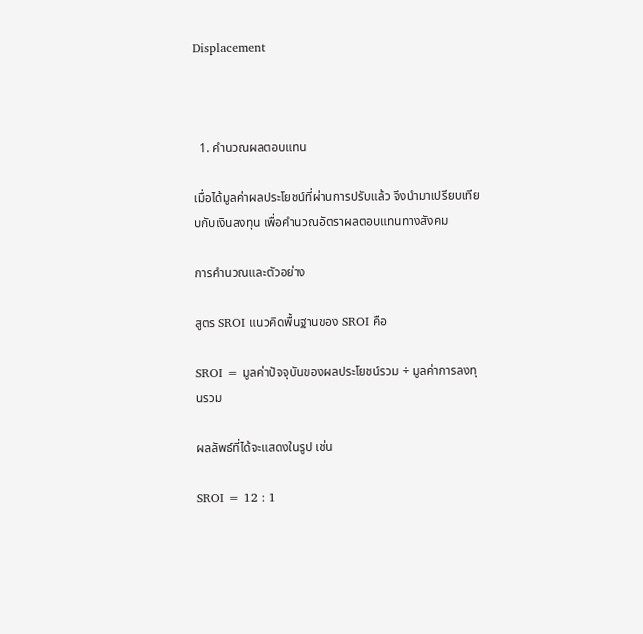Displacement



  1. คำนวณผลตอบแทน

เมื่อได้มูลค่าผลประโยชน์ที่ผ่านการปรับแล้ว จึงนำมาเปรียบเทียบกับเงินลงทุน เพื่อคำนวณอัตราผลตอบแทนทางสังคม

การคำนวณและตัวอย่าง

สูตร SROI แนวคิดพื้นฐานของ SROI คือ

SROI = มูลค่าปัจจุบันของผลประโยชน์รวม ÷ มูลค่าการลงทุนรวม

ผลลัพธ์ที่ได้จะแสดงในรูป เช่น

SROI = 12 : 1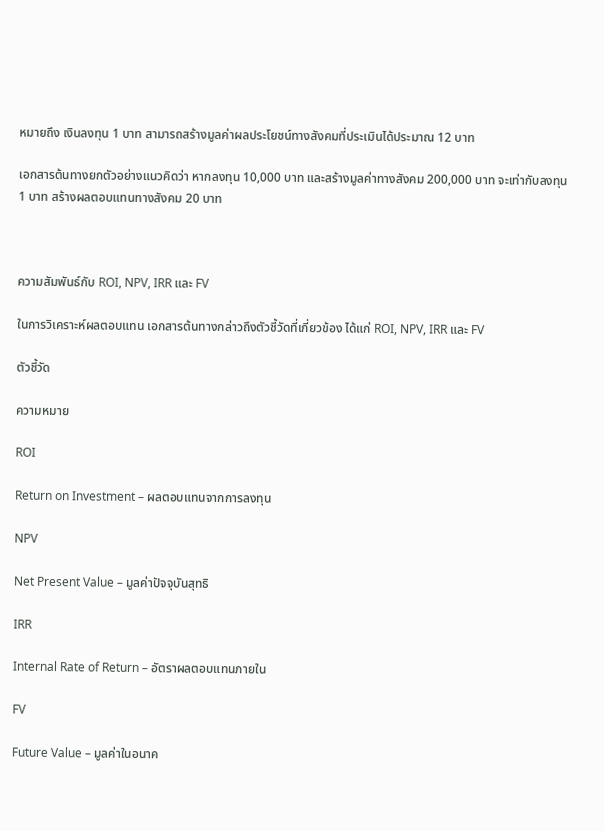หมายถึง เงินลงทุน 1 บาท สามารถสร้างมูลค่าผลประโยชน์ทางสังคมที่ประเมินได้ประมาณ 12 บาท

เอกสารต้นทางยกตัวอย่างแนวคิดว่า หากลงทุน 10,000 บาท และสร้างมูลค่าทางสังคม 200,000 บาท จะเท่ากับลงทุน 1 บาท สร้างผลตอบแทนทางสังคม 20 บาท



ความสัมพันธ์กับ ROI, NPV, IRR และ FV

ในการวิเคราะห์ผลตอบแทน เอกสารต้นทางกล่าวถึงตัวชี้วัดที่เกี่ยวข้อง ได้แก่ ROI, NPV, IRR และ FV

ตัวชี้วัด

ความหมาย

ROI

Return on Investment – ผลตอบแทนจากการลงทุน

NPV

Net Present Value – มูลค่าปัจจุบันสุทธิ

IRR

Internal Rate of Return – อัตราผลตอบแทนภายใน

FV

Future Value – มูลค่าในอนาค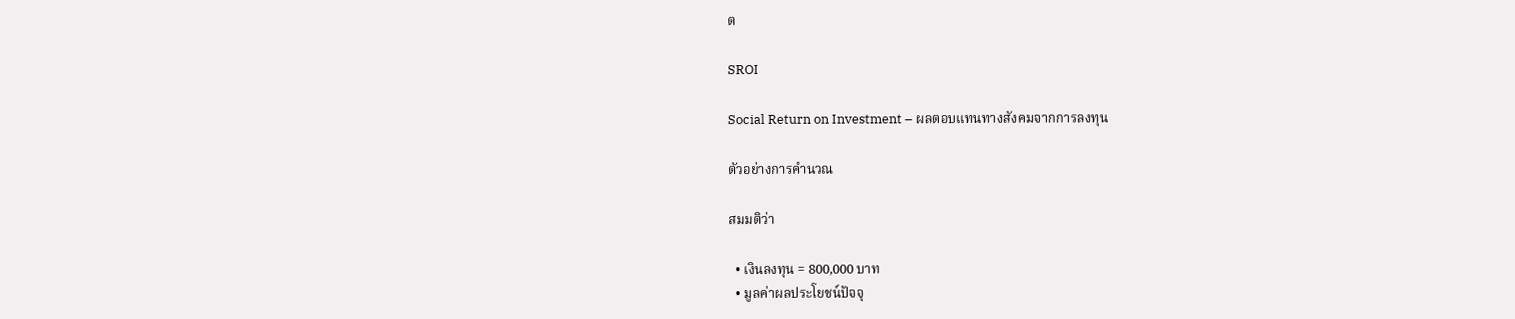ต

SROI

Social Return on Investment – ผลตอบแทนทางสังคมจากการลงทุน

ตัวอย่างการคำนวณ

สมมติว่า

  • เงินลงทุน = 800,000 บาท
  • มูลค่าผลประโยชน์ปัจจุ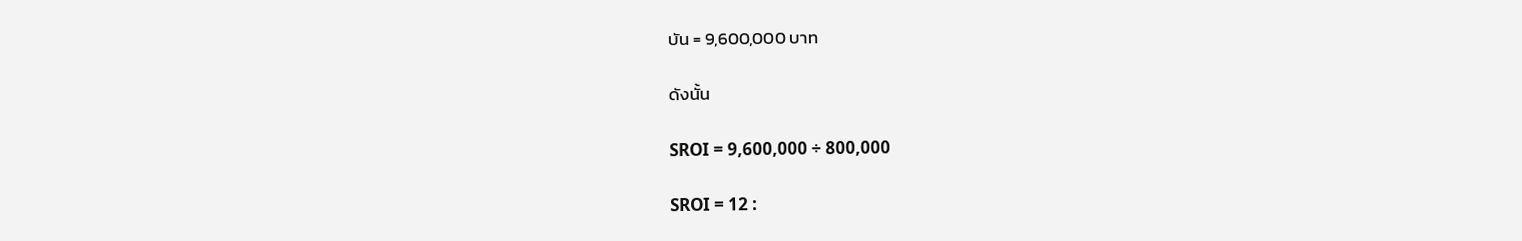บัน = 9,600,000 บาท

ดังนั้น

SROI = 9,600,000 ÷ 800,000

SROI = 12 :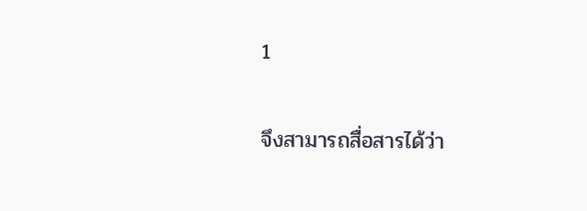1

จึงสามารถสื่อสารได้ว่า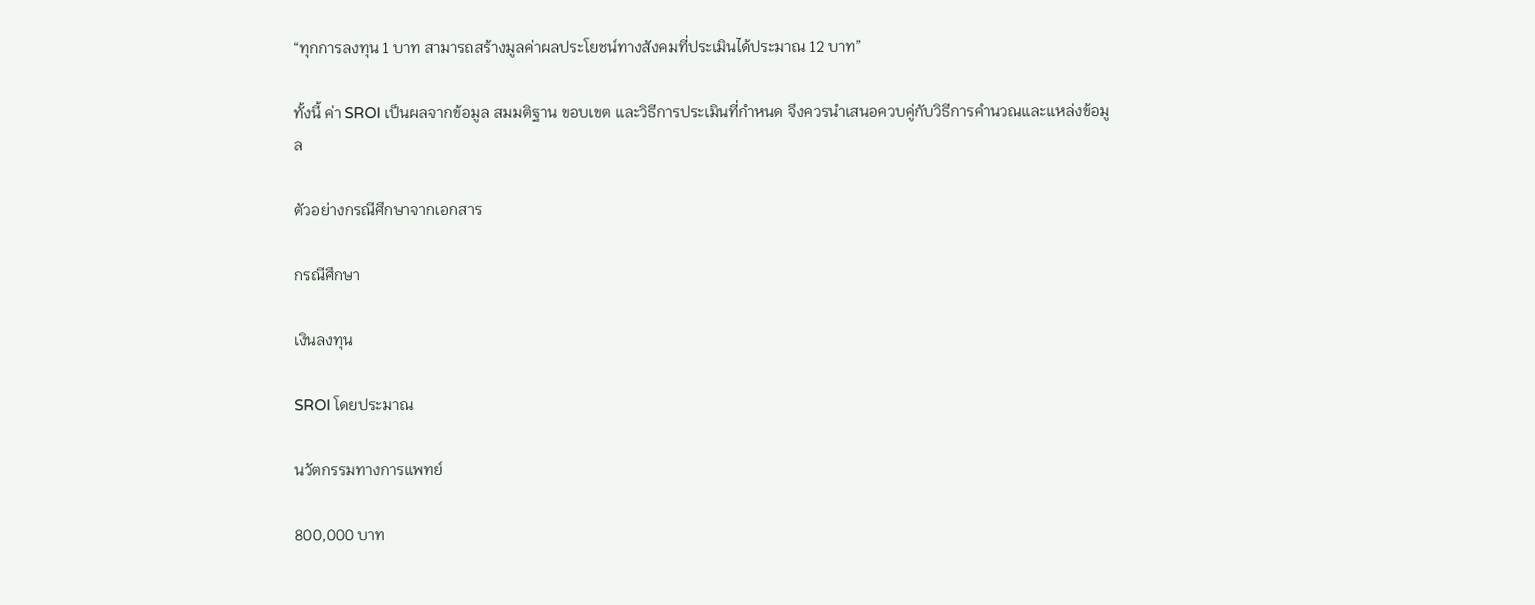“ทุกการลงทุน 1 บาท สามารถสร้างมูลค่าผลประโยชน์ทางสังคมที่ประเมินได้ประมาณ 12 บาท”

ทั้งนี้ ค่า SROI เป็นผลจากข้อมูล สมมติฐาน ขอบเขต และวิธีการประเมินที่กำหนด จึงควรนำเสนอควบคู่กับวิธีการคำนวณและแหล่งข้อมูล

ตัวอย่างกรณีศึกษาจากเอกสาร

กรณีศึกษา

เงินลงทุน

SROI โดยประมาณ

นวัตกรรมทางการแพทย์

800,000 บาท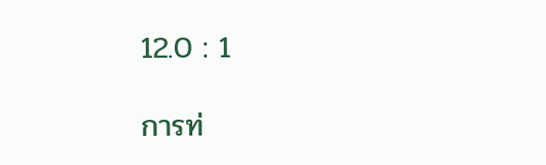12.0 : 1

การท่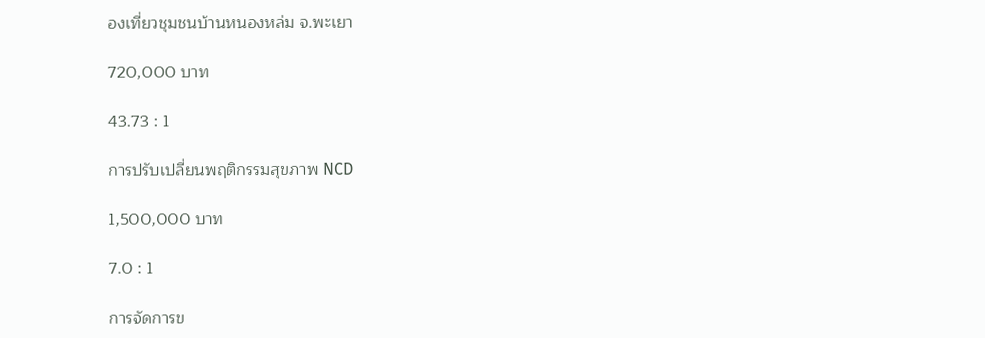องเที่ยวชุมชนบ้านหนองหล่ม จ.พะเยา

720,000 บาท

43.73 : 1

การปรับเปลี่ยนพฤติกรรมสุขภาพ NCD

1,500,000 บาท

7.0 : 1

การจัดการข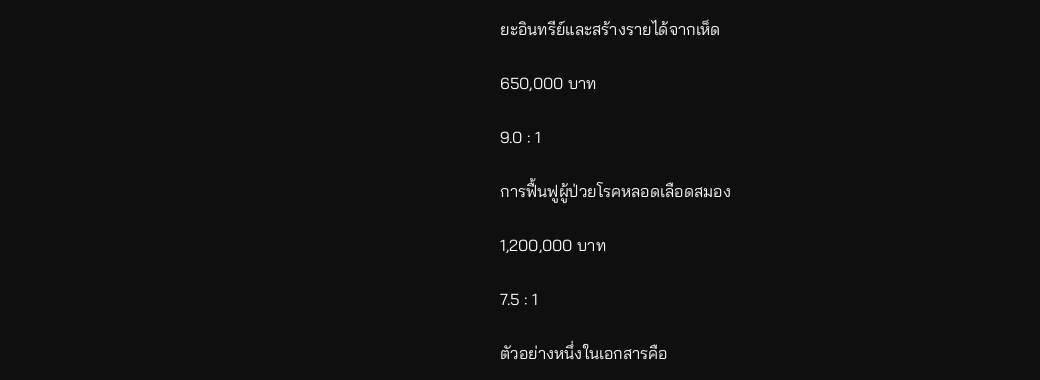ยะอินทรีย์และสร้างรายได้จากเห็ด

650,000 บาท

9.0 : 1

การฟื้นฟูผู้ป่วยโรคหลอดเลือดสมอง

1,200,000 บาท

7.5 : 1

ตัวอย่างหนึ่งในเอกสารคือ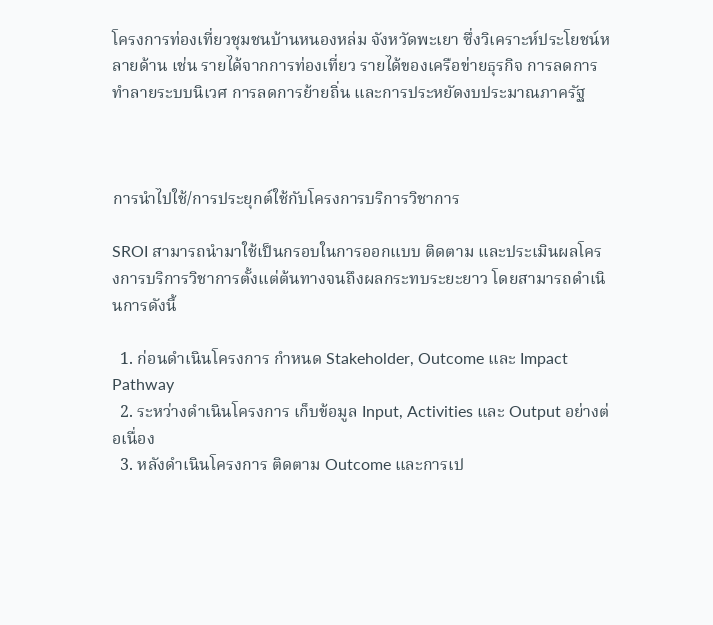โครงการท่องเที่ยวชุมชนบ้านหนองหล่ม จังหวัดพะเยา ซึ่งวิเคราะห์ประโยชน์หลายด้าน เช่น รายได้จากการท่องเที่ยว รายได้ของเครือข่ายธุรกิจ การลดการทำลายระบบนิเวศ การลดการย้ายถิ่น และการประหยัดงบประมาณภาครัฐ



การนำไปใช้/การประยุกต์ใช้กับโครงการบริการวิชาการ

SROI สามารถนำมาใช้เป็นกรอบในการออกแบบ ติดตาม และประเมินผลโครงการบริการวิชาการตั้งแต่ต้นทางจนถึงผลกระทบระยะยาว โดยสามารถดำเนินการดังนี้

  1. ก่อนดำเนินโครงการ กำหนด Stakeholder, Outcome และ Impact Pathway
  2. ระหว่างดำเนินโครงการ เก็บข้อมูล Input, Activities และ Output อย่างต่อเนื่อง
  3. หลังดำเนินโครงการ ติดตาม Outcome และการเป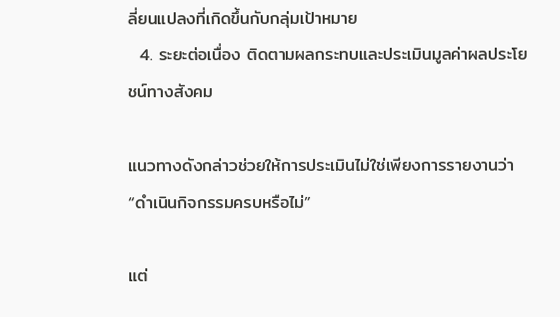ลี่ยนแปลงที่เกิดขึ้นกับกลุ่มเป้าหมาย
  4. ระยะต่อเนื่อง ติดตามผลกระทบและประเมินมูลค่าผลประโยชน์ทางสังคม

แนวทางดังกล่าวช่วยให้การประเมินไม่ใช่เพียงการรายงานว่า “ดำเนินกิจกรรมครบหรือไม่”

แต่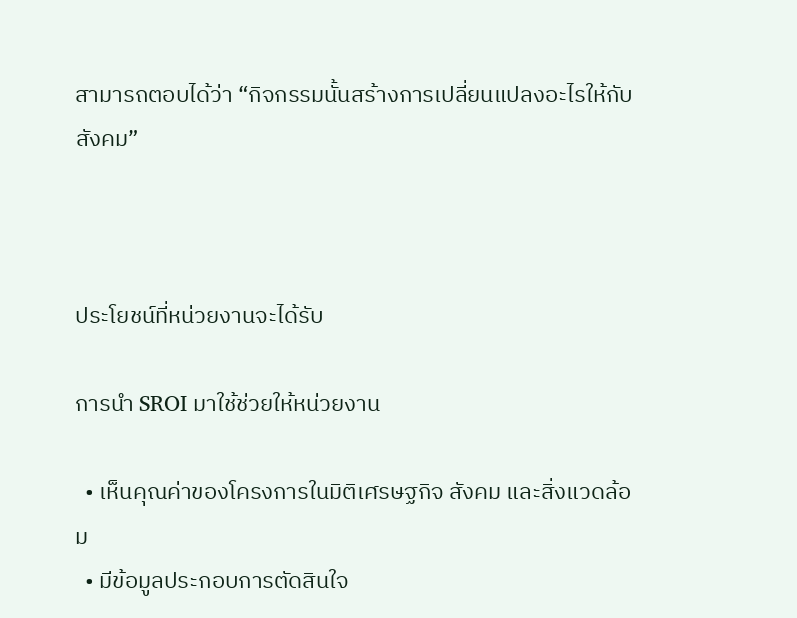สามารถตอบได้ว่า “กิจกรรมนั้นสร้างการเปลี่ยนแปลงอะไรให้กับสังคม”



ประโยชน์ที่หน่วยงานจะได้รับ

การนำ SROI มาใช้ช่วยให้หน่วยงาน

  • เห็นคุณค่าของโครงการในมิติเศรษฐกิจ สังคม และสิ่งแวดล้อม
  • มีข้อมูลประกอบการตัดสินใจ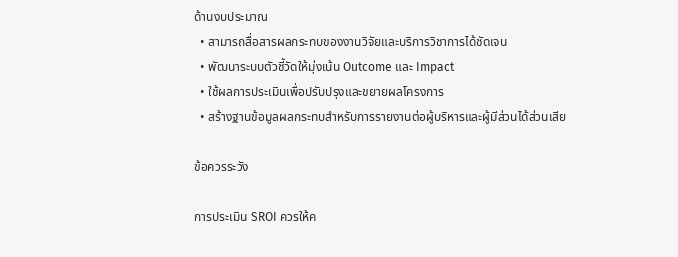ด้านงบประมาณ
  • สามารถสื่อสารผลกระทบของงานวิจัยและบริการวิชาการได้ชัดเจน
  • พัฒนาระบบตัวชี้วัดให้มุ่งเน้น Outcome และ Impact
  • ใช้ผลการประเมินเพื่อปรับปรุงและขยายผลโครงการ
  • สร้างฐานข้อมูลผลกระทบสำหรับการรายงานต่อผู้บริหารและผู้มีส่วนได้ส่วนเสีย

ข้อควรระวัง

การประเมิน SROI ควรให้ค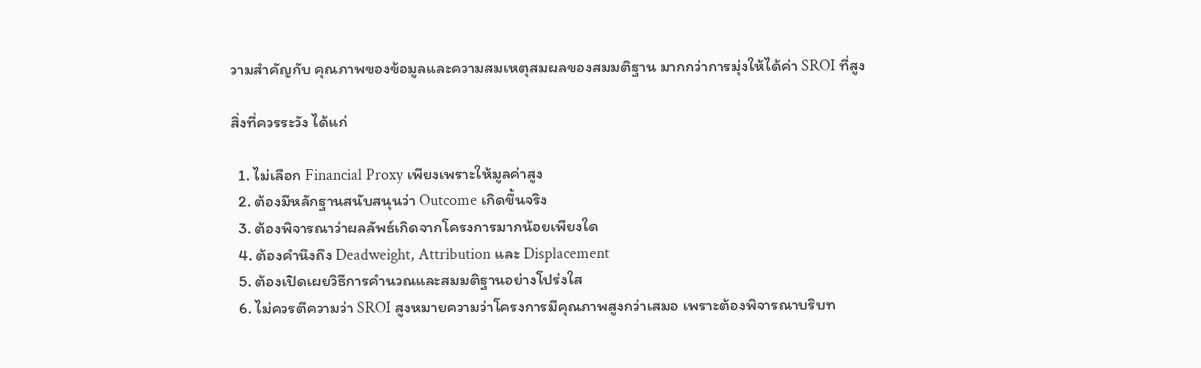วามสำคัญกับ คุณภาพของข้อมูลและความสมเหตุสมผลของสมมติฐาน มากกว่าการมุ่งให้ได้ค่า SROI ที่สูง

สิ่งที่ควรระวัง ได้แก่

  1. ไม่เลือก Financial Proxy เพียงเพราะให้มูลค่าสูง
  2. ต้องมีหลักฐานสนับสนุนว่า Outcome เกิดขึ้นจริง
  3. ต้องพิจารณาว่าผลลัพธ์เกิดจากโครงการมากน้อยเพียงใด
  4. ต้องคำนึงถึง Deadweight, Attribution และ Displacement
  5. ต้องเปิดเผยวิธีการคำนวณและสมมติฐานอย่างโปร่งใส
  6. ไม่ควรตีความว่า SROI สูงหมายความว่าโครงการมีคุณภาพสูงกว่าเสมอ เพราะต้องพิจารณาบริบท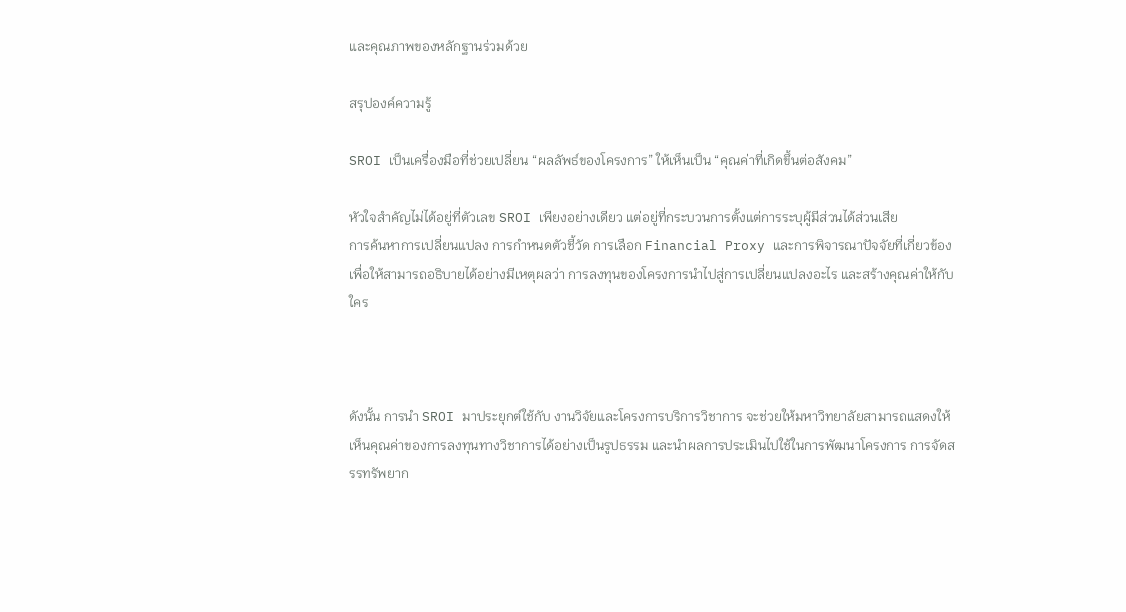และคุณภาพของหลักฐานร่วมด้วย

สรุปองค์ความรู้

SROI เป็นเครื่องมือที่ช่วยเปลี่ยน “ผลลัพธ์ของโครงการ” ให้เห็นเป็น “คุณค่าที่เกิดขึ้นต่อสังคม”

หัวใจสำคัญไม่ได้อยู่ที่ตัวเลข SROI เพียงอย่างเดียว แต่อยู่ที่กระบวนการตั้งแต่การระบุผู้มีส่วนได้ส่วนเสีย
การค้นหาการเปลี่ยนแปลง การกำหนดตัวชี้วัด การเลือก Financial Proxy และการพิจารณาปัจจัยที่เกี่ยวข้อง เพื่อให้สามารถอธิบายได้อย่างมีเหตุผลว่า การลงทุนของโครงการนำไปสู่การเปลี่ยนแปลงอะไร และสร้างคุณค่าให้กับใคร



ดังนั้น การนำ SROI มาประยุกต์ใช้กับ งานวิจัยและโครงการบริการวิชาการ จะช่วยให้มหาวิทยาลัยสามารถแสดงให้เห็นคุณค่าของการลงทุนทางวิชาการได้อย่างเป็นรูปธรรม และนำผลการประเมินไปใช้ในการพัฒนาโครงการ การจัดสรรทรัพยาก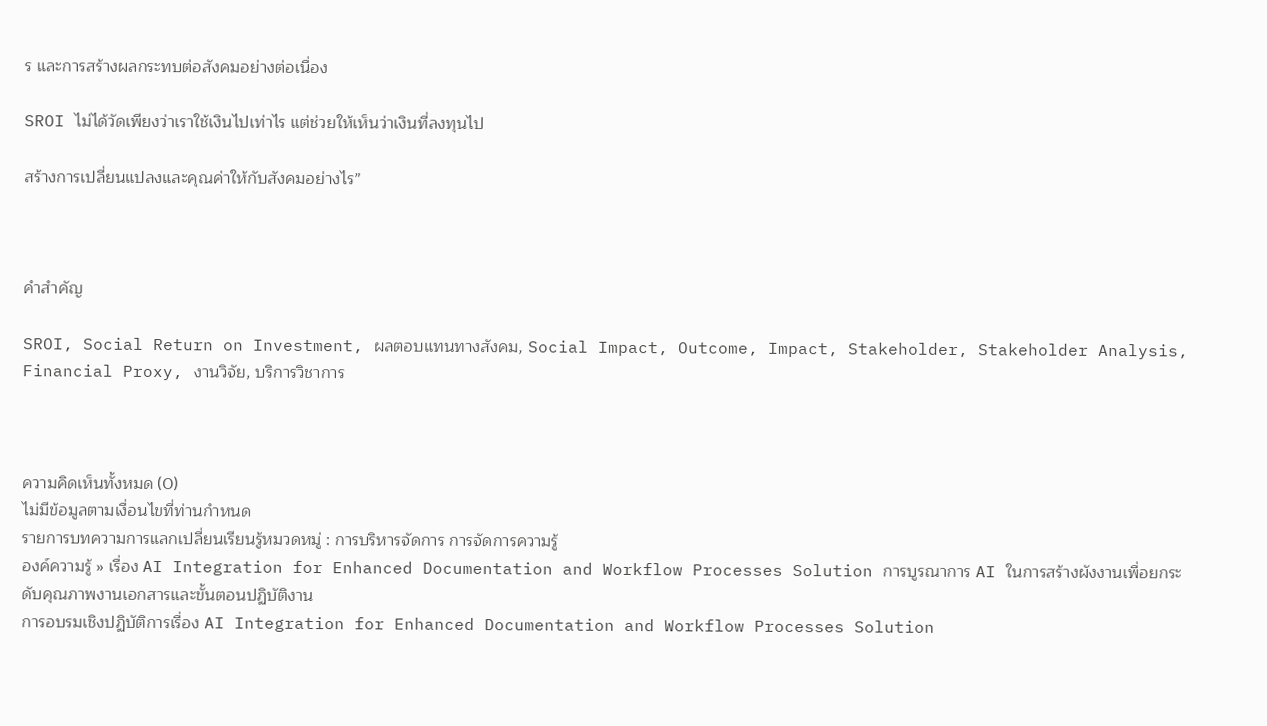ร และการสร้างผลกระทบต่อสังคมอย่างต่อเนื่อง

SROI ไม่ได้วัดเพียงว่าเราใช้เงินไปเท่าไร แต่ช่วยให้เห็นว่าเงินที่ลงทุนไป

สร้างการเปลี่ยนแปลงและคุณค่าให้กับสังคมอย่างไร”



คำสำคัญ

SROI, Social Return on Investment, ผลตอบแทนทางสังคม, Social Impact, Outcome, Impact, Stakeholder, Stakeholder Analysis, Financial Proxy, งานวิจัย, บริการวิชาการ



ความคิดเห็นทั้งหมด (0)
ไม่มีข้อมูลตามเงื่อนไขที่ท่านกำหนด
รายการบทความการแลกเปลี่ยนเรียนรู้หมวดหมู่ : การบริหารจัดการ การจัดการความรู้
องค์ความรู้ » เรื่อง AI Integration for Enhanced Documentation and Workflow Processes Solution การบูรณาการ AI ในการสร้างผังงานเพื่อยกระดับคุณภาพงานเอกสารและขั้นตอนปฏิบัติงาน
การอบรมเชิงปฏิบัติการเรื่อง AI Integration for Enhanced Documentation and Workflow Processes Solution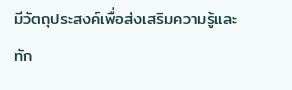มีวัตถุประสงค์เพื่อส่งเสริมความรู้และทัก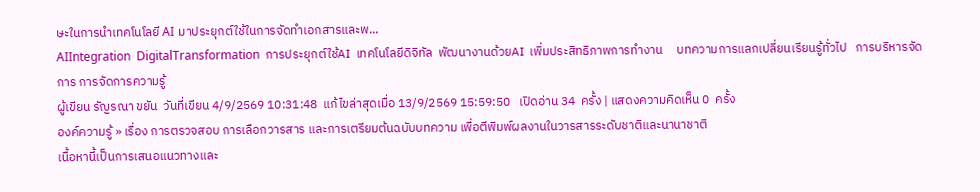ษะในการนำเทคโนโลยี AI มาประยุกต์ใช้ในการจัดทำเอกสารและพ...
AIIntegration  DigitalTransformation  การประยุกต์ใช้AI  เทคโนโลยีดิจิทัล  พัฒนางานด้วยAI  เพิ่มประสิทธิภาพการทำงาน     บทความการแลกเปลี่ยนเรียนรู้ทั่วไป   การบริหารจัดการ การจัดการความรู้
ผู้เขียน รัญรณา ขยัน  วันที่เขียน 4/9/2569 10:31:48  แก้ไขล่าสุดเมื่อ 13/9/2569 15:59:50   เปิดอ่าน 34  ครั้ง | แสดงความคิดเห็น 0  ครั้ง
องค์ความรู้ » เรื่อง การตรวจสอบ การเลือกวารสาร และการเตรียมต้นฉบับบทความ เพื่อตีพิมพ์ผลงานในวารสารระดับชาติและนานาชาติ
เนื้อหานี้เป็นการเสนอแนวทางและ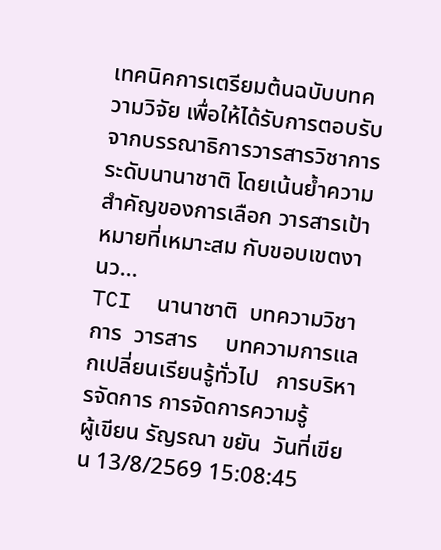เทคนิคการเตรียมต้นฉบับบทความวิจัย เพื่อให้ได้รับการตอบรับจากบรรณาธิการวารสารวิชาการระดับนานาชาติ โดยเน้นย้ำความสำคัญของการเลือก วารสารเป้าหมายที่เหมาะสม กับขอบเขตงานว...
TCI  นานาชาติ  บทความวิชาการ  วารสาร     บทความการแลกเปลี่ยนเรียนรู้ทั่วไป   การบริหารจัดการ การจัดการความรู้
ผู้เขียน รัญรณา ขยัน  วันที่เขียน 13/8/2569 15:08:45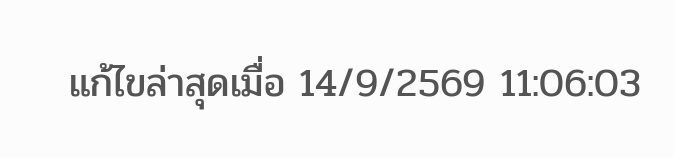แก้ไขล่าสุดเมื่อ 14/9/2569 11:06:03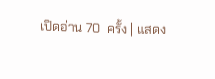เปิดอ่าน 70  ครั้ง | แสดง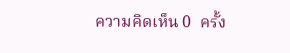ความคิดเห็น 0  ครั้ง